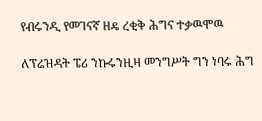የብሩንዲ የመገናኛ ዘዴ ረቂቅ ሕግና ተቃዉሞዉ

ለፕሬዝዳት ፔሪ ንኩሩንዚዛ መንግሥት ግን ነባሩ ሕግ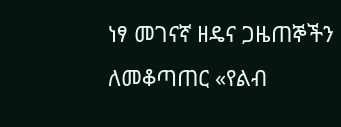ነፃ መገናኛ ዘዴና ጋዜጠኞችን ለመቆጣጠር «የልብ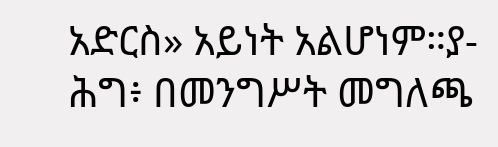አድርስ» አይነት አልሆነም።ያ-ሕግ፥ በመንግሥት መግለጫ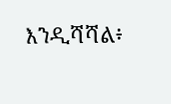እንዲሻሻል፥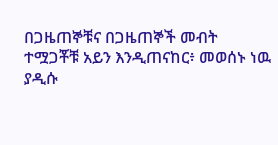በጋዜጠኞቹና በጋዜጠኞች መብት ተሟጋቾቹ አይን እንዲጠናከር፥ መወሰኑ ነዉ ያዲሱ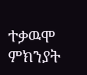ተቃዉሞ ምክንያት